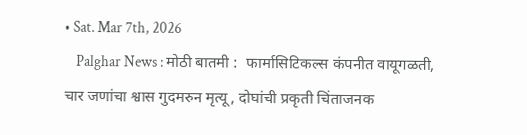• Sat. Mar 7th, 2026
    Palghar News : मोठी बातमी :  फार्मासिटिकल्स कंपनीत वायूगळती, चार जणांचा श्वास गुदमरुन मृत्यू, दोघांची प्रकृती चिंताजनक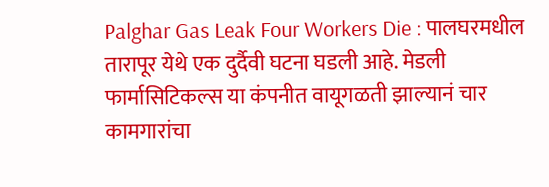Palghar Gas Leak Four Workers Die : पालघरमधील तारापूर येथे एक दुर्दैवी घटना घडली आहे. मेडली फार्मासिटिकल्स या कंपनीत वायूगळती झाल्यानं चार कामगारांचा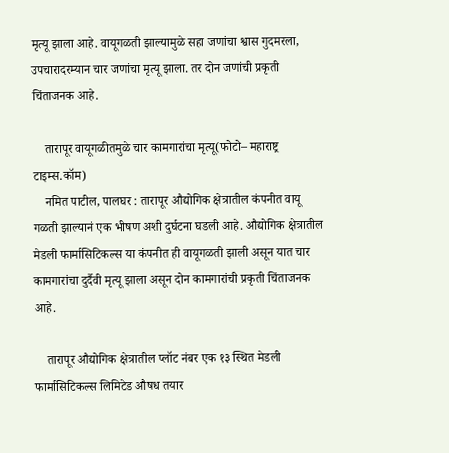मृत्यू झाला आहे. वायूगळती झाल्यामुळे सहा जणांचा श्वास गुदमरला, उपचारादरम्यान चार जणांचा मृत्यू झाला. तर दोन जणांची प्रकृती चिंताजनक आहे.

    तारापूर वायूगळीतमुळे चार कामगारांचा मृत्यू(फोटो– महाराष्ट्र टाइम्स.कॉम)
    नमित पाटील, पालघर : तारापूर औद्योगिक क्षेत्रातील कंपनीत वायू गळती झाल्यानं एक भीषण अशी दुर्घटना घडली आहे. औद्योगिक क्षेत्रातील मेडली फार्मासिटिकल्स या कंपनीत ही वायूगळती झाली असून यात चार कामगारांचा दुर्दैवी मृत्यू झाला असून दोन कामगारांची प्रकृती चिंताजनक आहे.

    तारापूर औद्योगिक क्षेत्रातील प्लॉट नंबर एक १३ स्थित मेडली फार्मासिटिकल्स लिमिटेड औषध तयार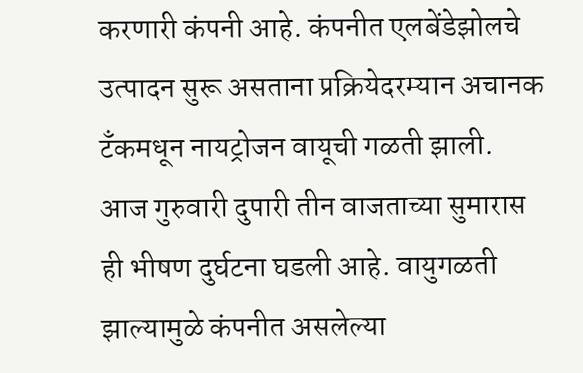करणारी कंपनी आहे. कंपनीत एलबेंडेझोलचे उत्पादन सुरू असताना प्रक्रियेदरम्यान अचानक टँकमधून नायट्रोजन वायूची गळती झाली. आज गुरुवारी दुपारी तीन वाजताच्या सुमारास ही भीषण दुर्घटना घडली आहे. वायुगळती झाल्यामुळे कंपनीत असलेल्या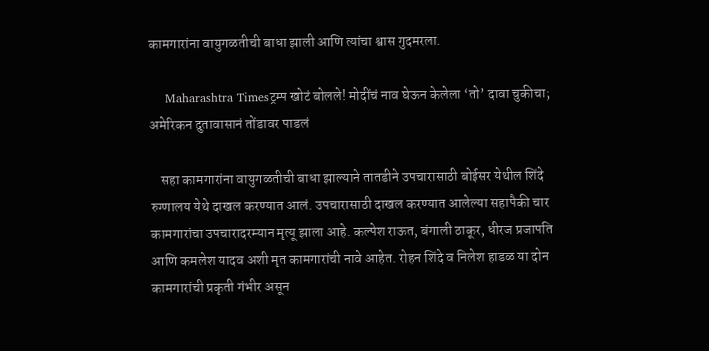कामगारांना वायुगळतीची बाधा झाली आणि त्यांचा श्वास गुदमरला.

    Maharashtra Timesट्रम्प खोटं बोलले! मोदींचं नाव घेऊन केलेला ‘तो’ दावा चुकीचा; अमेरिकन दुतावासानं तोंडावर पाडलं

    सहा कामगारांना वायुगळतीची बाधा झाल्याने तातडीने उपचारासाठी बोईसर येथील शिंदे रुग्णालय येथे दाखल करण्यात आलं. उपचारासाठी दाखल करण्यात आलेल्या सहापैकी चार कामगारांचा उपचारादरम्यान मृत्यू झाला आहे. कल्पेश राऊत, बंगाली ठाकूर, धीरज प्रजापति आणि कमलेश यादव अशी मृत कामगारांची नावे आहेत. रोहन शिंदे व निलेश हाडळ या दोन कामगारांची प्रकृती गंभीर असून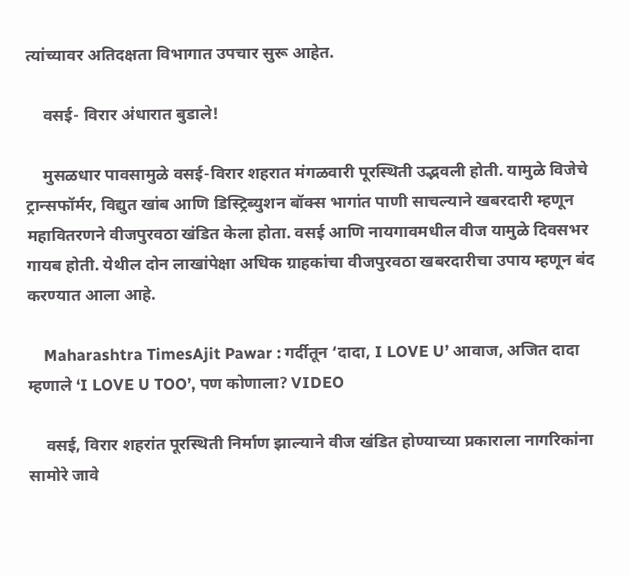त्यांच्यावर अतिदक्षता विभागात उपचार सुरू आहेत.

    वसई- विरार अंधारात बुडाले!

    मुसळधार पावसामुळे वसई-विरार शहरात मंगळवारी पूरस्थिती उद्भवली होती. यामुळे विजेचे ट्रान्सफॉर्मर, विद्युत खांब आणि डिस्ट्रिब्युशन बॉक्स भागांत पाणी साचल्याने खबरदारी म्हणून महावितरणने वीजपुरवठा खंडित केला होता. वसई आणि नायगावमधील वीज यामुळे दिवसभर गायब होती. येथील दोन लाखांपेक्षा अधिक ग्राहकांचा वीजपुरवठा खबरदारीचा उपाय म्हणून बंद करण्यात आला आहे.

    Maharashtra TimesAjit Pawar : गर्दीतून ‘दादा, I LOVE U’ आवाज, अजित दादा म्हणाले ‘I LOVE U TOO’, पण कोणाला? VIDEO

    वसई, विरार शहरांत पूरस्थिती निर्माण झाल्याने वीज खंडित होण्याच्या प्रकाराला नागरिकांना सामोरे जावे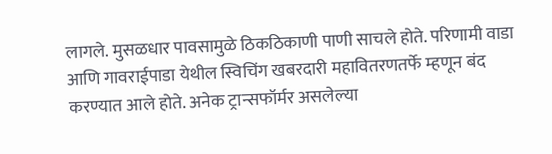लागले. मुसळधार पावसामुळे ठिकठिकाणी पाणी साचले होते. परिणामी वाडा आणि गावराईपाडा येथील स्विचिंग खबरदारी महावितरणतर्फे म्हणून बंद करण्यात आले होते. अनेक ट्रान्सफॉर्मर असलेल्या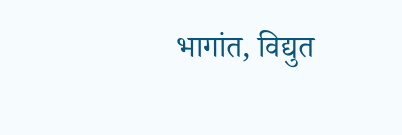भागांत, विद्युत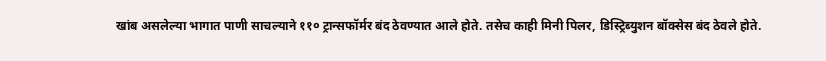खांब असलेल्या भागात पाणी साचल्याने ११० ट्रान्सफॉर्मर बंद ठेवण्यात आले होते. तसेच काही मिनी पिलर, डिस्ट्रिब्युशन बॉक्सेस बंद ठेवले होते.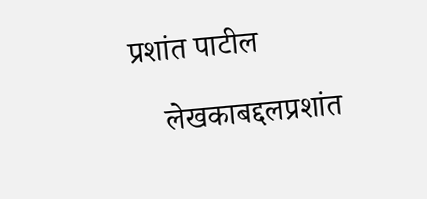प्रशांत पाटील

    लेखकाबद्दलप्रशांत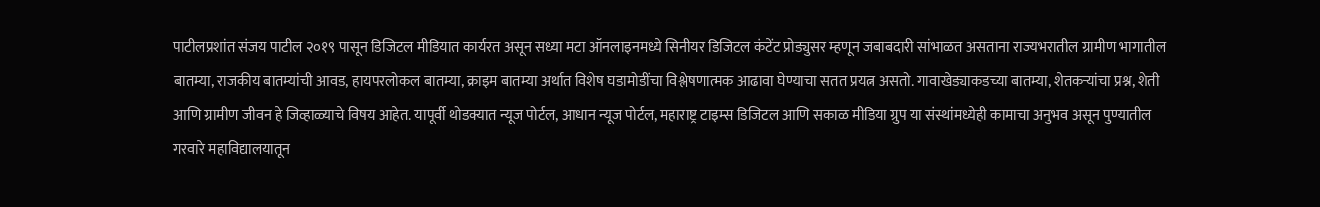पाटीलप्रशांत संजय पाटील २०१९ पासून डिजिटल मीडियात कार्यरत असून सध्या मटा ऑनलाइनमध्ये सिनीयर डिजिटल कंटेंट प्रोड्युसर म्हणून जबाबदारी सांभाळत असताना राज्यभरातील ग्रामीण भागातील बातम्या, राजकीय बातम्यांची आवड, हायपरलोकल बातम्या, क्राइम बातम्या अर्थात विशेष घडामोडींचा विश्लेषणात्मक आढावा घेण्याचा सतत प्रयत्न असतो. गावाखेड्याकडच्या बातम्या, शेतकऱ्यांचा प्रश्न, शेती आणि ग्रामीण जीवन हे जिव्हाळ्याचे विषय आहेत. यापूर्वी थोडक्यात न्यूज पोर्टल, आधान न्यूज पोर्टल, महाराष्ट्र टाइम्स डिजिटल आणि सकाळ मीडिया ग्रुप या संस्थांमध्येही कामाचा अनुभव असून पुण्यातील गरवारे महाविद्यालयातून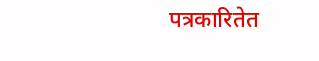पत्रकारितेत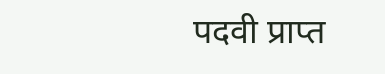पदवी प्राप्त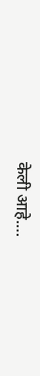केली आहे.…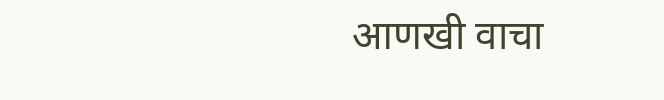आणखी वाचा